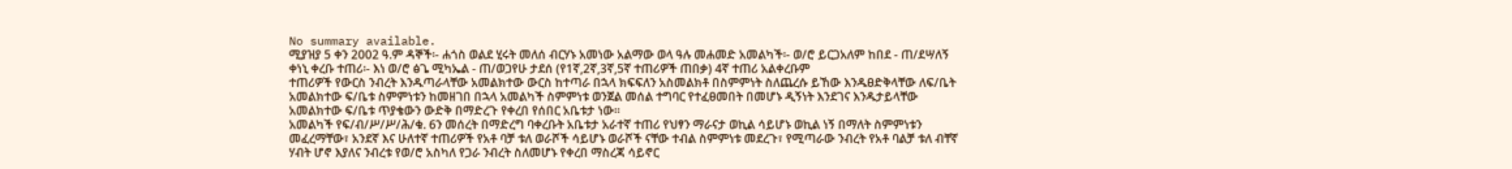No summary available.
ሚያዝያ 5 ቀን 2002 ዓ.ም ዳኞች፡- ሐጎስ ወልደ ሂሩት መለሰ ብርሃኑ አመነው አልማው ወላ ዓሉ መሐመድ አመልካች፡- ወ/ሮ ይርጋአለም ከበደ - ጠ/ደሣለኝ ቀነኒ ቀረቡ ተጠሪ፡- እነ ወ/ሮ ፅጌ ሚካኤል - ጠ/ወጋየሁ ታደሰ (የ1ኛ,2ኛ,3ኛ,5ኛ ተጠሪዎች ጠበቃ) 4ኛ ተጠሪ አልቀረቡም
ተጠሪዎች የውርስ ንብረት እንዱጣራላቸው አመልክተው ውርስ ከተጣራ በኋላ ክፍፍለን አስመልክቶ በስምምነት ስለጨረሱ ይኸው እንዱፀድቅላቸው ለፍ/ቤት አመልክተው ፍ/ቤቱ ስምምነቱን ከመዘገበ በኋላ አመልካች ስምምነቱ ወንጀል መሰል ተግባር የተፈፀመበት በመሆኑ ዲኝነት እንደገና እንዱታይላቸው አመልክተው ፍ/ቤቱ ጥያቄውን ውድቅ በማድረጉ የቀረበ የሰበር አቤቱታ ነው።
አመልካች የፍ/ብ/ሥ/ሥ/ሕ/ቁ. 6ን መሰረት በማድረግ ባቀረቡት አቤቱታ አራተኛ ተጠሪ የህፃን ማራናታ ወኪል ሳይሆኑ ወኪል ነኝ በማለት ስምምነቱን መፈረማቸው፣ አንደኛ እና ሁለተኛ ተጠሪዎች የአቶ ባቻ ቱለ ወራሾች ሳይሆኑ ወራሾች ናቸው ተብል ስምምነቱ መደረጉ፣ የሚጣራው ንብረት የአቶ ባልቻ ቱለ ብቸኛ ሃብት ሆኖ እያለና ንብረቱ የወ/ሮ አስካለ የጋራ ንብረት ስለመሆኑ የቀረበ ማስረጃ ሳይኖር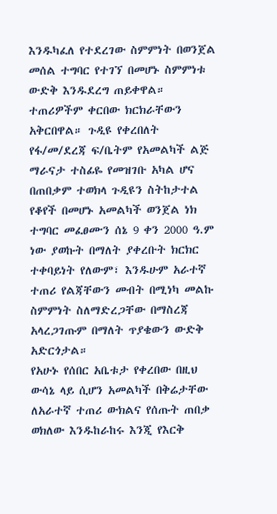እንዱካፈለ የተደረገው ስምምነት በወንጀል መሰል ተግባር የተገኘ በመሆኑ ስምምነቱ ውድቅ እንዱደረግ ጠይቀዋል። ተጠሪዎችም ቀርበው ክርክራቸውን አቅርበዋል። ጉዲዩ የቀረበለት የፋ/መ/ደረጃ ፍ/ቤትም የአመልካች ልጅ ማራናታ ተስፊዬ የመዝገቡ አካል ሆና በጠበቃም ተወክላ ጉዲዩን ስትከታተል የቆየች በመሆኑ አመልካች ወንጀል ነክ ተግባር መፈፀሙን ሰኔ 9 ቀን 2000 ዓ.ም ነው ያወኩት በማለት ያቀረቡት ክርክር ተቀባይነት የለውም፣ እንዱሁም አራተኛ ተጠሪ የልጃቸውን መብት በሚነካ መልኩ ስምምነት ስለማድረጋቸው በማስረጃ አላረጋገጡም በማለት ጥያቄውን ውድቅ አድርጎታል።
የአሁኑ የሰበር አቤቱታ የቀረበው በዚህ ውሳኔ ላይ ሲሆን አመልካች በቅሬታቸው ለአራተኛ ተጠሪ ውክልና የሰጡት ጠበቃ ወክለው እንዱከራከሩ እንጂ የእርቅ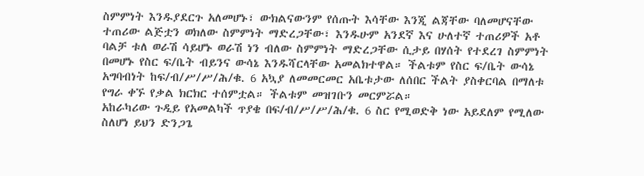ስምምነት እንዱያደርጉ አለመሆኑ፣ ውክልናውንም የሰጡት እሳቸው እንጂ ልጃቸው ባለመሆናቸው ተጠሪው ልጅቷን ወክለው ስምምነት ማድረጋቸው፣ እንዱሁም አንደኛ እና ሁለተኛ ተጠሪዎች አቶ ባልቻ ቱለ ወራሽ ሳይሆኑ ወራሽ ነን ብለው ስምምነት ማድረጋቸው ሲታይ በሃሰት የተደረገ ስምምነት በመሆኑ የስር ፍ/ቤት ብይንና ውሳኔ እንዱሻርላቸው አመልክተዋል። ችልቱም የስር ፍ/ቤት ውሳኔ አግባብነት ከፍ/ብ/ሥ/ሥ/ሕ/ቁ. 6 አኳያ ለመመርመር አቤቱታው ለሰበር ችልት ያስቀርባል በማለቱ የግራ ቀኙ የቃል ክርክር ተሰምቷል። ችልቱም መዝገቡን መርምሯል።
አከራካሪው ጉዲይ የአመልካች ጥያቄ በፍ/ብ/ሥ/ሥ/ሕ/ቁ. 6 ስር የሚወድቅ ነው አይደለም የሚለው ስለሆነ ይህን ድንጋጌ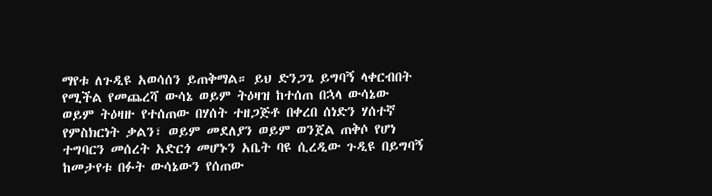ማየቱ ለጉዲዩ አወሳሰን ይጠቅማል። ይህ ድንጋጌ ይግባኝ ላቀርብበት የሚችል የመጨረሻ ውሳኔ ወይም ትዕዛዝ ከተሰጠ በኋላ ውሳኔው ወይም ትዕዛዙ የተሰጠው በሃሰት ተዘጋጅቶ በቀረበ ሰነድን ሃሰተኛ የምስክርነት ቃልን፣ ወይም መደለያን ወይም ወንጀል ጠቅሶ የሆነ ተግባርን መሰረት አድርጎ መሆኑን አቤት ባዩ ሲረዲው ጉዲዩ በይግባኝ ከመታየቱ በፉት ውሳኔውን የሰጠው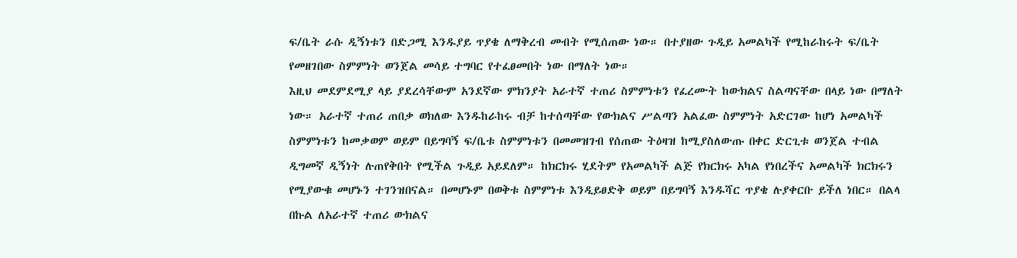ፍ/ቤት ራሱ ዲኝነቱን በድጋሚ እንዱያይ ጥያቄ ለማቅረብ መብት የሚሰጠው ነው። በተያዘው ጉዲይ አመልካች የሚከራከሩት ፍ/ቤት የመዘገበው ስምምነት ወንጀል መሳይ ተግባር የተፈፀመበት ነው በማለት ነው።
እዚህ መደምደሚያ ላይ ያደረሳቸውም አንደኛው ምክንያት አራተኛ ተጠሪ ስምምነቱን የፈረሙት ከውክልና ስልጣናቸው በላይ ነው በማለት ነው። አራተኛ ተጠሪ ጠበቃ ወክለው እንዱከራከሩ ብቻ ከተሰጣቸው የውክልና ሥልጣን አልፈው ስምምነት አድርገው ከሆነ አመልካች ስምምነቱን ከመቃወም ወይም በይግባኝ ፍ/ቤቱ ስምምነቱን በመመዝገብ የሰጠው ትዕዛዝ ከሚያስለውጡ በቀር ድርጊቱ ወንጀል ተብል ዲግመኛ ዲኝነት ሉጠየቅበት የሚችል ጉዲይ አይደለም። ከክርክሩ ሂደትም የአመልካች ልጅ የክርክሩ አካል የነበረችና አመልካች ክርክሩን የሚያውቁ መሆኑን ተገንዝበናል። በመሆኑም በወቅቱ ስምምነቱ እንዲይፀድቅ ወይም በይግባኝ እንዱሻር ጥያቄ ሉያቀርቡ ይችለ ነበር። በልላ በኩል ለአራተኛ ተጠሪ ውክልና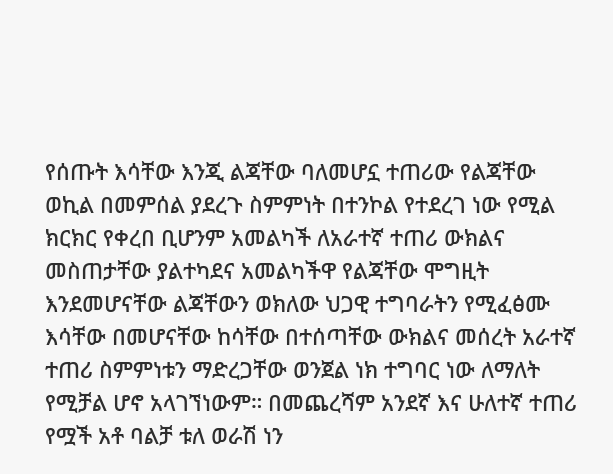የሰጡት እሳቸው እንጂ ልጃቸው ባለመሆኗ ተጠሪው የልጃቸው ወኪል በመምሰል ያደረጉ ስምምነት በተንኮል የተደረገ ነው የሚል ክርክር የቀረበ ቢሆንም አመልካች ለአራተኛ ተጠሪ ውክልና መስጠታቸው ያልተካደና አመልካችዋ የልጃቸው ሞግዚት እንደመሆናቸው ልጃቸውን ወክለው ህጋዊ ተግባራትን የሚፈፅሙ እሳቸው በመሆናቸው ከሳቸው በተሰጣቸው ውክልና መሰረት አራተኛ ተጠሪ ስምምነቱን ማድረጋቸው ወንጀል ነክ ተግባር ነው ለማለት የሚቻል ሆኖ አላገኘነውም። በመጨረሻም አንደኛ እና ሁለተኛ ተጠሪ የሟች አቶ ባልቻ ቱለ ወራሽ ነን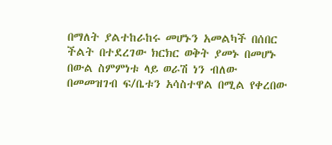በማለት ያልተከራከሩ መሆኑን አመልካች በሰበር ችልት በተደረገው ክርክር ወቅት ያመኑ በመሆኑ በውል ስምምነቱ ላይ ወራሽ ነን ብለው በመመዝገብ ፍ/ቤቱን አሳስተዋል በሚል የቀረበው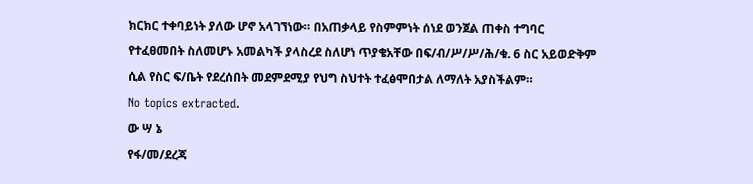ክርክር ተቀባይነት ያለው ሆኖ አላገኘነው። በአጠቃላይ የስምምነት ሰነደ ወንጀል ጠቀስ ተግባር የተፈፀመበት ስለመሆኑ አመልካች ያላስረደ ስለሆነ ጥያቄአቸው በፍ/ብ/ሥ/ሥ/ሕ/ቁ. 6 ስር አይወድቅም ሲል የስር ፍ/ቤት የደረሰበት መደምደሚያ የህግ ስህተት ተፈፅሞበታል ለማለት አያስችልም።
No topics extracted.
ው ሣ ኔ
የፋ/መ/ደረጃ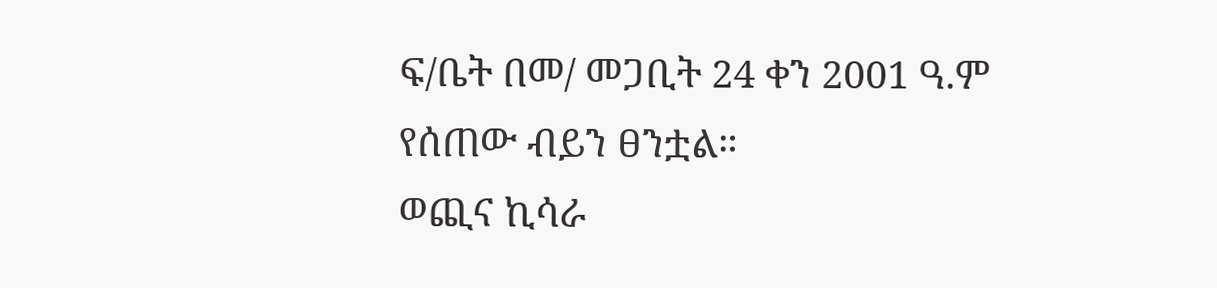ፍ/ቤት በመ/ መጋቢት 24 ቀን 2001 ዓ.ም የሰጠው ብይን ፀንቷል።
ወጪና ኪሳራ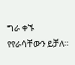ግራ ቀኙ የየራሳቸውን ይቻለ።